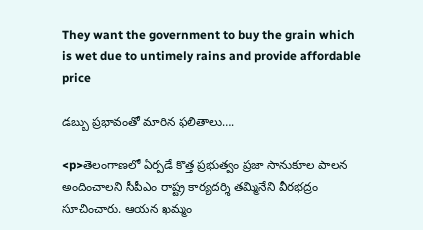They want the government to buy the grain which is wet due to untimely rains and provide affordable price

డబ్బు ప్రభావంతో మారిన ఫలితాలు….

<p>తెలంగాణలో ఏర్పడే కొత్త ప్రభుత్వం ప్రజా సానుకూల పాలన అందించాలని సీపీఎం రాష్ట్ర కార్యదర్శి తమ్మినేని వీరభద్రం సూచించారు. ఆయన ఖమ్మం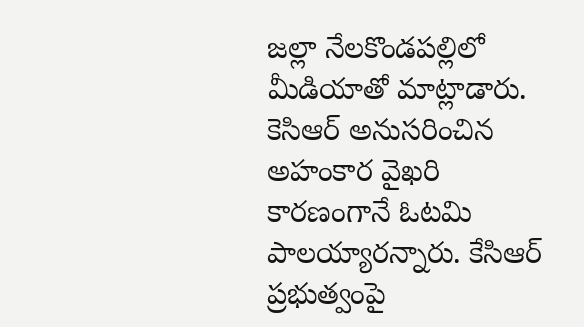జల్లా నేలకొండపల్లిలో మీడియాతో మాట్లాడారు. కెసిఆర్ అనుసరించిన అహంకార వైఖరి కారణంగానే ఓటమి పాలయ్యారన్నారు. కేసిఆర్ ప్రభుత్వంపై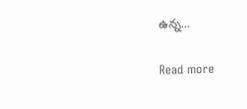ఉన్న…

Read more